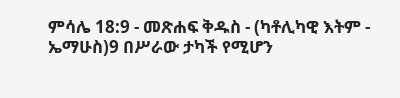ምሳሌ 18:9 - መጽሐፍ ቅዱስ - (ካቶሊካዊ እትም - ኤማሁስ)9 በሥራው ታካች የሚሆን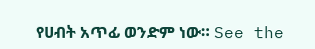የሀብት አጥፊ ወንድም ነው። See the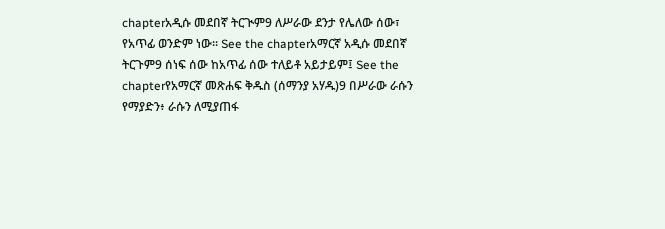chapterአዲሱ መደበኛ ትርጒም9 ለሥራው ደንታ የሌለው ሰው፣ የአጥፊ ወንድም ነው። See the chapterአማርኛ አዲሱ መደበኛ ትርጉም9 ሰነፍ ሰው ከአጥፊ ሰው ተለይቶ አይታይም፤ See the chapterየአማርኛ መጽሐፍ ቅዱስ (ሰማንያ አሃዱ)9 በሥራው ራሱን የማያድን፥ ራሱን ለሚያጠፋ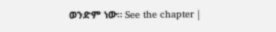ወንድም ነው። See the chapter |